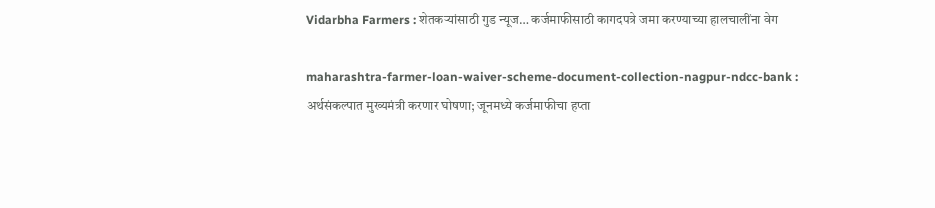Vidarbha Farmers : शेतकऱ्यांसाठी गुड न्यूज… कर्जमाफीसाठी कागदपत्रे जमा करण्याच्या हालचालींना वेग

maharashtra-farmer-loan-waiver-scheme-document-collection-nagpur-ndcc-bank : अर्थसंकल्पात मुख्यमंत्री करणार घोषणा; जूनमध्ये कर्जमाफीचा हप्ता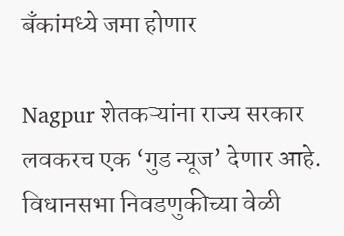बँकांमध्ये जमा होणार

Nagpur शेतकऱ्यांना राज्य सरकार लवकरच एक ‘गुड न्यूज’ देणार आहे. विधानसभा निवडणुकीच्या वेळी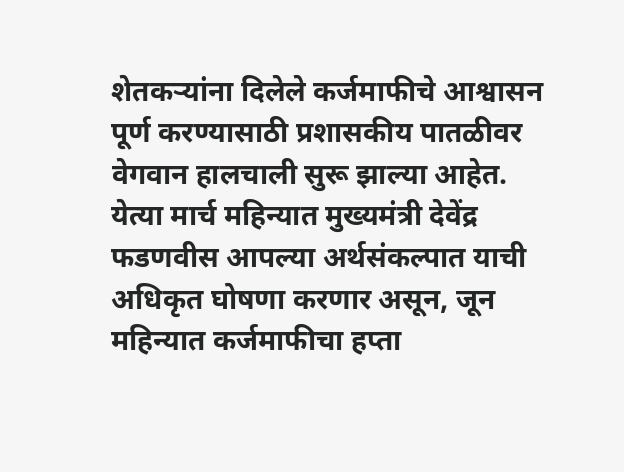शेतकऱ्यांना दिलेले कर्जमाफीचे आश्वासन पूर्ण करण्यासाठी प्रशासकीय पातळीवर वेगवान हालचाली सुरू झाल्या आहेत. येत्या मार्च महिन्यात मुख्यमंत्री देवेंद्र फडणवीस आपल्या अर्थसंकल्पात याची अधिकृत घोषणा करणार असून, जून महिन्यात कर्जमाफीचा हप्ता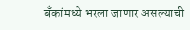बँकांमध्ये भरला जाणार असल्याची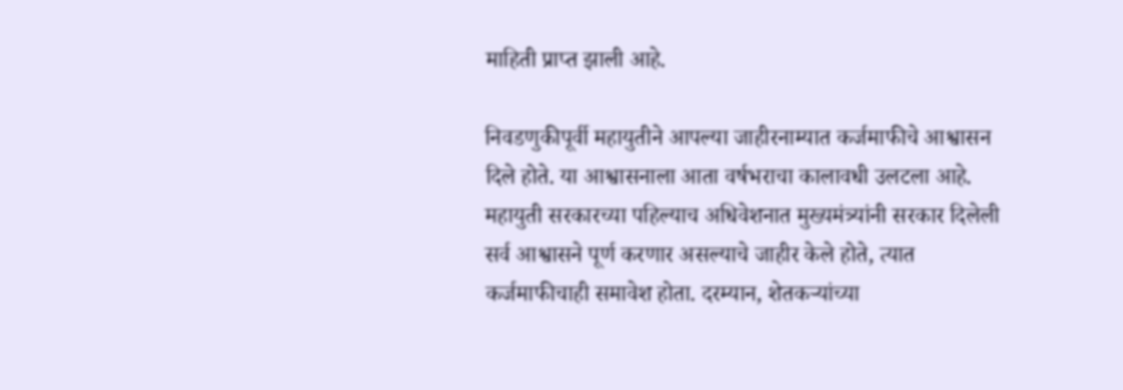माहिती प्राप्त झाली आहे.

निवडणुकीपूर्वी महायुतीने आपल्या जाहीरनाम्यात कर्जमाफीचे आश्वासन दिले होते. या आश्वासनाला आता वर्षभराचा कालावधी उलटला आहे. महायुती सरकारच्या पहिल्याच अधिवेशनात मुख्यमंत्र्यांनी सरकार दिलेली सर्व आश्वासने पूर्ण करणार असल्याचे जाहीर केले होते, त्यात कर्जमाफीचाही समावेश होता. दरम्यान, शेतकऱ्यांच्या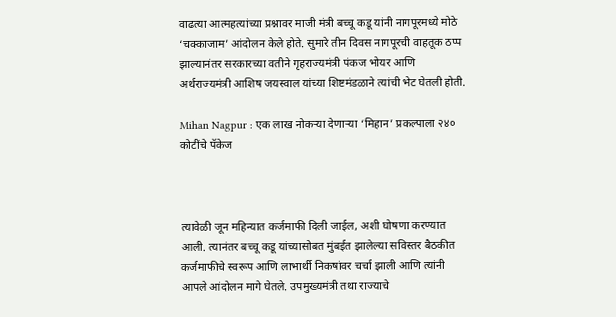वाढत्या आत्महत्यांच्या प्रश्नावर माजी मंत्री बच्चू कडू यांनी नागपूरमध्ये मोठे ‘चक्काजाम’ आंदोलन केले होते. सुमारे तीन दिवस नागपूरची वाहतूक ठप्प झाल्यानंतर सरकारच्या वतीने गृहराज्यमंत्री पंकज भोयर आणि अर्थराज्यमंत्री आशिष जयस्वाल यांच्या शिष्टमंडळाने त्यांची भेट घेतली होती.

Mihan Nagpur : एक लाख नोकऱ्या देणाऱ्या ‘मिहान’ प्रकल्पाला २४० कोटींचे पॅकेज



त्यावेळी जून महिन्यात कर्जमाफी दिली जाईल, अशी घोषणा करण्यात आली. त्यानंतर बच्चू कडू यांच्यासोबत मुंबईत झालेल्या सविस्तर बैठकीत कर्जमाफीचे स्वरूप आणि लाभार्थी निकषांवर चर्चा झाली आणि त्यांनी आपले आंदोलन मागे घेतले. उपमुख्यमंत्री तथा राज्याचे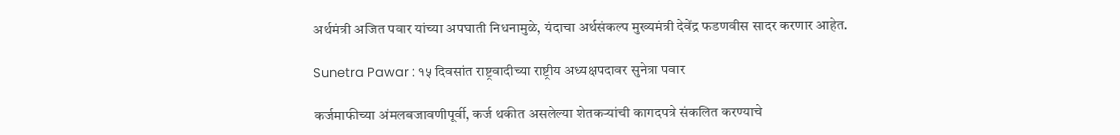अर्थमंत्री अजित पवार यांच्या अपघाती निधनामुळे, यंदाचा अर्थसंकल्प मुख्यमंत्री देवेंद्र फडणवीस सादर करणार आहेत.

Sunetra Pawar : १५ दिवसांत राष्ट्रवादीच्या राष्ट्रीय अध्यक्षपदावर सुनेत्रा पवार

कर्जमाफीच्या अंमलबजावणीपूर्वी, कर्ज थकीत असलेल्या शेतकऱ्यांची कागदपत्रे संकलित करण्याचे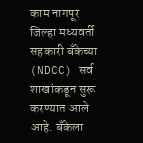काम नागपूर जिल्हा मध्यवर्ती सहकारी बँकेच्या (NDCC) सर्व शाखांकडून सुरू करण्यात आले आहे. बँकेला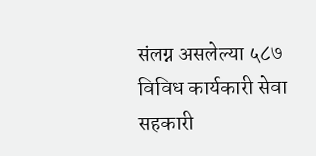संलग्न असलेल्या ५८७ विविध कार्यकारी सेवा सहकारी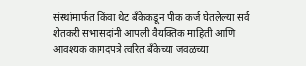संस्थांमार्फत किंवा थेट बँकेकडून पीक कर्ज घेतलेल्या सर्व शेतकरी सभासदांनी आपली वैयक्तिक माहिती आणि आवश्यक कागदपत्रे त्वरित बँकेच्या जवळच्या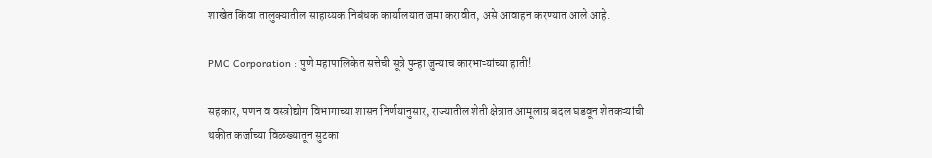शाखेत किंवा तालुक्यातील साहाय्यक निबंधक कार्यालयात जमा करावीत, असे आवाहन करण्यात आले आहे.

PMC Corporation : पुणे महापालिकेत सत्तेची सूत्रे पुन्हा जुन्याच कारभाऱ्यांच्या हाती!

सहकार, पणन व वस्त्रोद्योग विभागाच्या शासन निर्णयानुसार, राज्यातील शेती क्षेत्रात आमूलाग्र बदल घडवून शेतकऱ्यांची थकीत कर्जाच्या विळख्यातून सुटका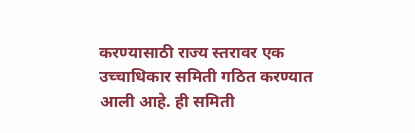करण्यासाठी राज्य स्तरावर एक उच्चाधिकार समिती गठित करण्यात आली आहे. ही समिती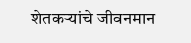शेतकऱ्यांचे जीवनमान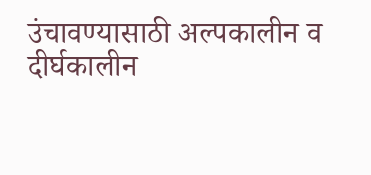उंचावण्यासाठी अल्पकालीन व दीर्घकालीन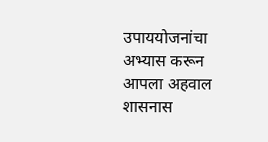उपाययोजनांचा अभ्यास करून आपला अहवाल शासनास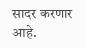सादर करणार आहे.